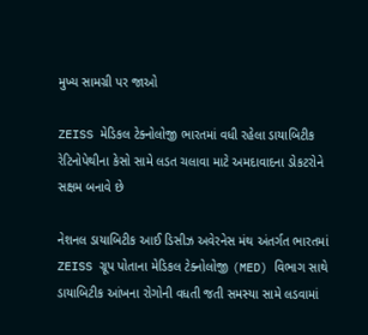મુખ્ય સામગ્રી પર જાઓ

ZEISS મેડિકલ ટેક્નોલોજી ભારતમાં વધી રહેલા ડાયાબિટીક રેટિનોપેથીના કેસો સામે લડત ચલાવા માટે અમદાવાદના ડોકટરોને સક્ષમ બનાવે છે

નેશનલ ડાયાબિટીક આઈ ડિસીઝ અવેરનેસ મંથ અંતર્ગત ભારતમાં ZEISS ગ્રૂપ પોતાના મેડિકલ ટેક્નોલોજી (MED) વિભાગ સાથે ડાયાબિટીક આંખના રોગોની વધતી જતી સમસ્યા સામે લડવામાં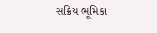સક્રિય ભૂમિકા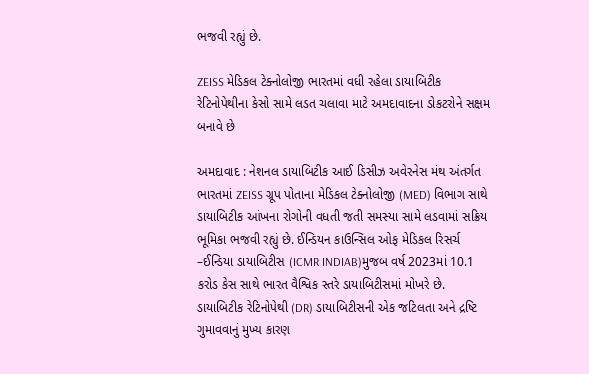ભજવી રહ્યું છે.

ZEISS મેડિકલ ટેક્નોલોજી ભારતમાં વધી રહેલા ડાયાબિટીક રેટિનોપેથીના કેસો સામે લડત ચલાવા માટે અમદાવાદના ડોકટરોને સક્ષમ બનાવે છે

અમદાવાદ : નેશનલ ડાયાબિટીક આઈ ડિસીઝ અવેરનેસ મંથ અંતર્ગત ભારતમાં ZEISS ગ્રૂપ પોતાના મેડિકલ ટેક્નોલોજી (MED) વિભાગ સાથે ડાયાબિટીક આંખના રોગોની વધતી જતી સમસ્યા સામે લડવામાં સક્રિય ભૂમિકા ભજવી રહ્યું છે. ઈન્ડિયન કાઉન્સિલ ઓફ મેડિકલ રિસર્ચ –ઈન્ડિયા ડાયાબિટીસ (ICMR INDIAB)મુજબ વર્ષ 2023માં 10.1 કરોડ કેસ સાથે ભારત વૈશ્વિક સ્તરે ડાયાબિટીસમાં મોખરે છે. ડાયાબિટીક રેટિનોપેથી (DR) ડાયાબિટીસની એક જટિલતા અને દ્રષ્ટિ ગુમાવવાનું મુખ્ય કારણ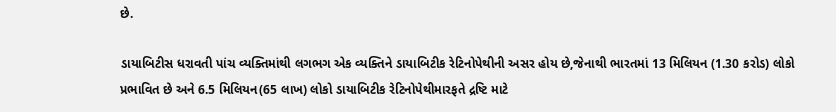છે.

ડાયાબિટીસ ધરાવતી પાંચ વ્યક્તિમાંથી લગભગ એક વ્યક્તિને ડાયાબિટીક રેટિનોપેથીની અસર હોય છે,જેનાથી ભારતમાં 13 મિલિયન (1.30 કરોડ) લોકો પ્રભાવિત છે અને 6.5 મિલિયન(65 લાખ) લોકો ડાયાબિટીક રેટિનોપેથીમારફતે દ્રષ્ટિ માટે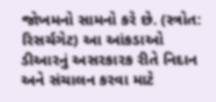જોખમનો સામનો કરે છે. (સ્ત્રોત: રિસર્ચગેટ) આ આંકડાઓ ડીઆરનું અસરકારક રીતે નિદાન અને સંચાલન કરવા માટે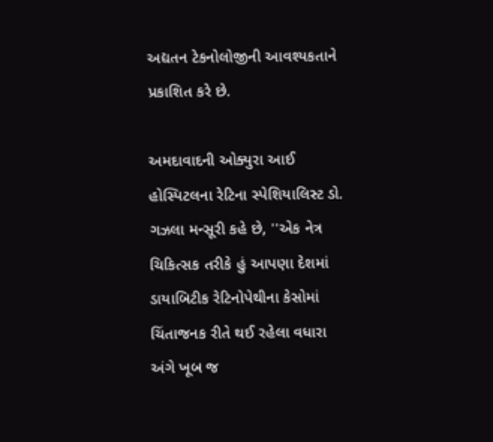અદ્યતન ટેકનોલોજીની આવશ્યકતાને પ્રકાશિત કરે છે.

અમદાવાદની ઓક્યુરા આઈ હોસ્પિટલના રેટિના સ્પેશિયાલિસ્ટ ડો. ગઝલા મન્સૂરી કહે છે, ''એક નેત્ર ચિકિત્સક તરીકે હું આપણા દેશમાં ડાયાબિટીક રેટિનોપેથીના કેસોમાં ચિંતાજનક રીતે થઈ રહેલા વધારા અંગે ખૂબ જ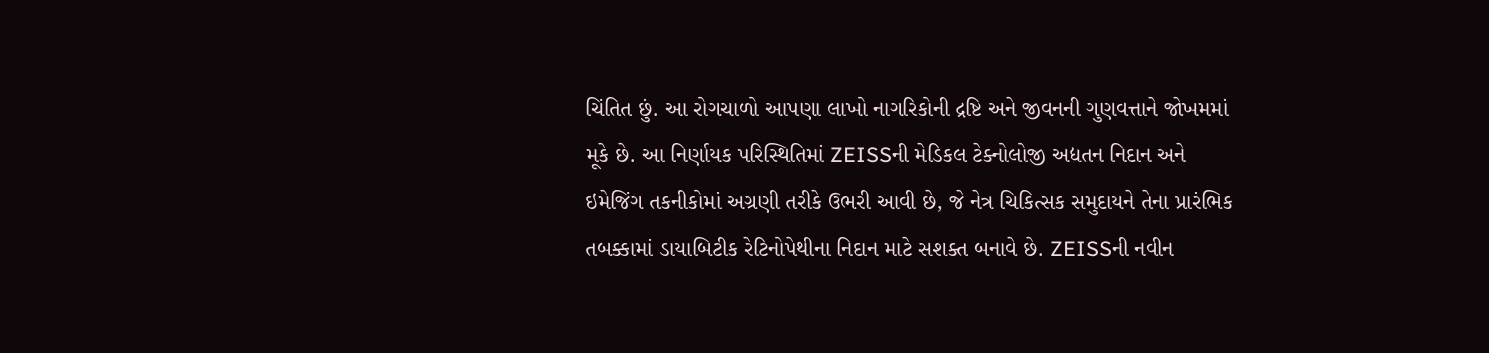ચિંતિત છું. આ રોગચાળો આપણા લાખો નાગરિકોની દ્રષ્ટિ અને જીવનની ગુણવત્તાને જોખમમાં મૂકે છે. આ નિર્ણાયક પરિસ્થિતિમાં ZEISSની મેડિકલ ટેક્નોલોજી અદ્યતન નિદાન અને ઇમેજિંગ તકનીકોમાં અગ્રણી તરીકે ઉભરી આવી છે, જે નેત્ર ચિકિત્સક સમુદાયને તેના પ્રારંભિક તબક્કામાં ડાયાબિટીક રેટિનોપેથીના નિદાન માટે સશક્ત બનાવે છે. ZEISSની નવીન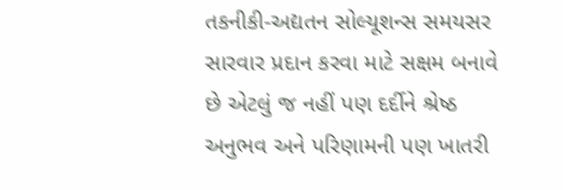તકનીકી-અદ્યતન સોલ્યૂશન્સ સમયસર સારવાર પ્રદાન કરવા માટે સક્ષમ બનાવે છે એટલું જ નહીં પણ દર્દીને શ્રેષ્ઠ અનુભવ અને પરિણામની પણ ખાતરી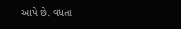આપે છે. વધતા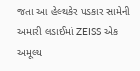જતા આ હેલ્થકેર પડકાર સામેની અમારી લડાઈમાં ZEISS એક અમૂલ્ય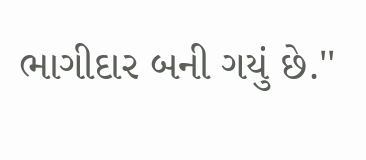ભાગીદાર બની ગયું છે.''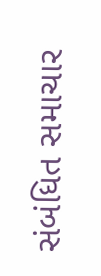સંબંધિત સમાચાર